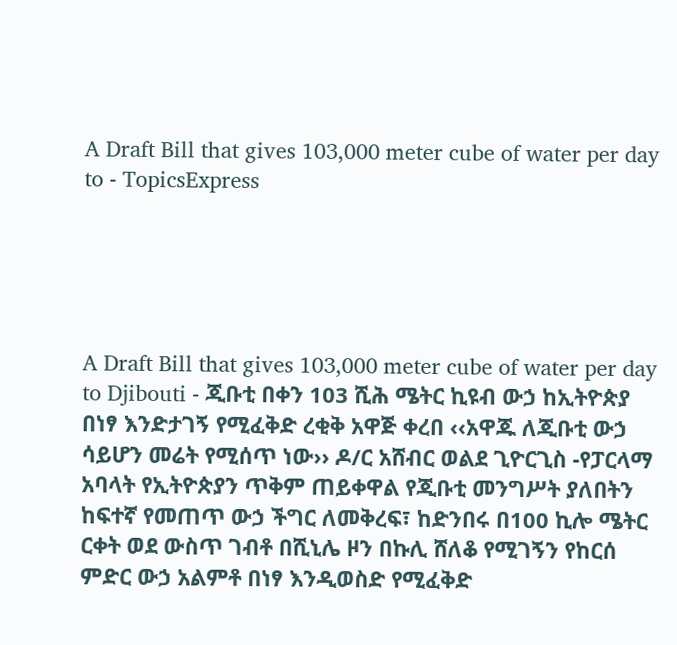A Draft Bill that gives 103,000 meter cube of water per day to - TopicsExpress





A Draft Bill that gives 103,000 meter cube of water per day to Djibouti - ጂቡቲ በቀን 103 ሺሕ ሜትር ኪዩብ ውኃ ከኢትዮጵያ በነፃ እንድታገኝ የሚፈቅድ ረቂቅ አዋጅ ቀረበ ‹‹አዋጁ ለጂቡቲ ውኃ ሳይሆን መሬት የሚሰጥ ነው›› ዶ/ር አሸብር ወልደ ጊዮርጊስ -የፓርላማ አባላት የኢትዮጵያን ጥቅም ጠይቀዋል የጂቡቲ መንግሥት ያለበትን ከፍተኛ የመጠጥ ውኃ ችግር ለመቅረፍ፣ ከድንበሩ በ100 ኪሎ ሜትር ርቀት ወደ ውስጥ ገብቶ በሺኒሌ ዞን በኩሊ ሸለቆ የሚገኝን የከርሰ ምድር ውኃ አልምቶ በነፃ እንዲወስድ የሚፈቅድ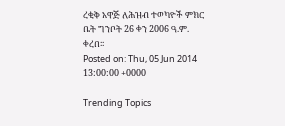ረቂቅ አዋጅ ለሕዝብ ተወካዮች ምክር ቤት ግንቦት 26 ቀን 2006 ዓ.ም. ቀረበ፡፡
Posted on: Thu, 05 Jun 2014 13:00:00 +0000

Trending Topics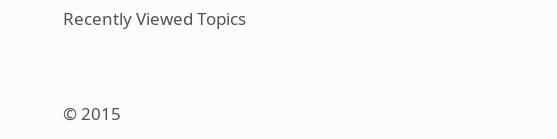Recently Viewed Topics




© 2015